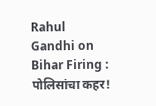Rahul Gandhi on Bihar Firing : पोलिसांचा कहर!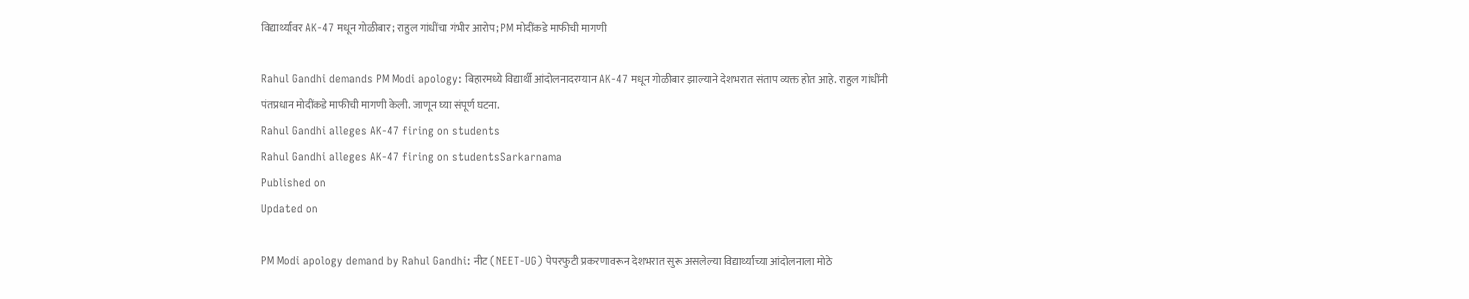विद्यार्थ्यांवर AK-47 मधून गोळीबार; राहुल गांधींचा गंभीर आरोप; PM मोदींकडे माफीची मागणी

Rahul Gandhi demands PM Modi apology: बिहारमध्ये विद्यार्थी आंदोलनादरम्यान AK-47 मधून गोळीबार झाल्याने देशभरात संताप व्यक्त होत आहे. राहुल गांधींनी पंतप्रधान मोदींकडे माफीची मागणी केली. जाणून घ्या संपूर्ण घटना.
Rahul Gandhi alleges AK-47 firing on students
Rahul Gandhi alleges AK-47 firing on studentsSarkarnama
Published on
Updated on

PM Modi apology demand by Rahul Gandhi: नीट (NEET-UG) पेपरफुटी प्रकरणावरून देशभरात सुरू असलेल्या विद्यार्थ्यांच्या आंदोलनाला मोठे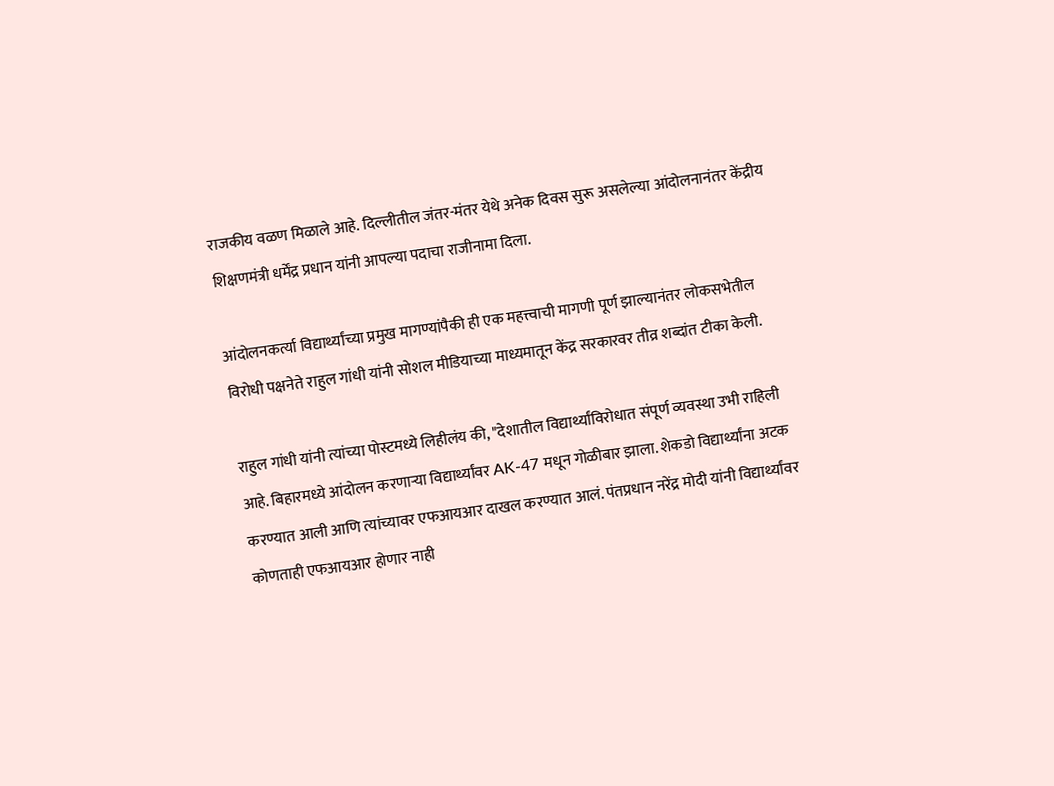राजकीय वळण मिळाले आहे. दिल्लीतील जंतर-मंतर येथे अनेक दिवस सुरू असलेल्या आंदोलनानंतर केंद्रीय शिक्षणमंत्री धर्मेंद्र प्रधान यांनी आपल्या पदाचा राजीनामा दिला.

आंदोलनकर्त्या विद्यार्थ्यांच्या प्रमुख मागण्यांपैकी ही एक महत्त्वाची मागणी पूर्ण झाल्यानंतर लोकसभेतील विरोधी पक्षनेते राहुल गांधी यांनी सोशल मीडियाच्या माध्यमातून केंद्र सरकारवर तीव्र शब्दांत टीका केली.

राहुल गांधी यांनी त्यांच्या पोस्टमध्ये लिहीलंय की, "देशातील विद्यार्थ्यांविरोधात संपूर्ण व्यवस्था उभी राहिली आहे. बिहारमध्ये आंदोलन करणाऱ्या विद्यार्थ्यांवर AK-47 मधून गोळीबार झाला. शेकडो विद्यार्थ्यांना अटक करण्यात आली आणि त्यांच्यावर एफआयआर दाखल करण्यात आलं. पंतप्रधान नरेंद्र मोदी यांनी विद्यार्थ्यांवर कोणताही एफआयआर होणार नाही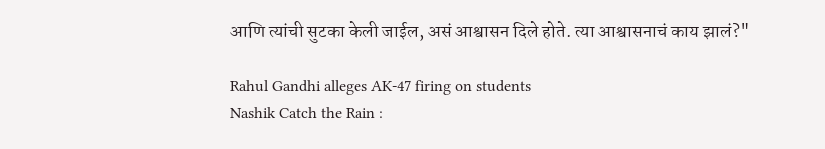आणि त्यांची सुटका केली जाईल, असं आश्वासन दिले होते. त्या आश्वासनाचं काय झालं?"

Rahul Gandhi alleges AK-47 firing on students
Nashik Catch the Rain :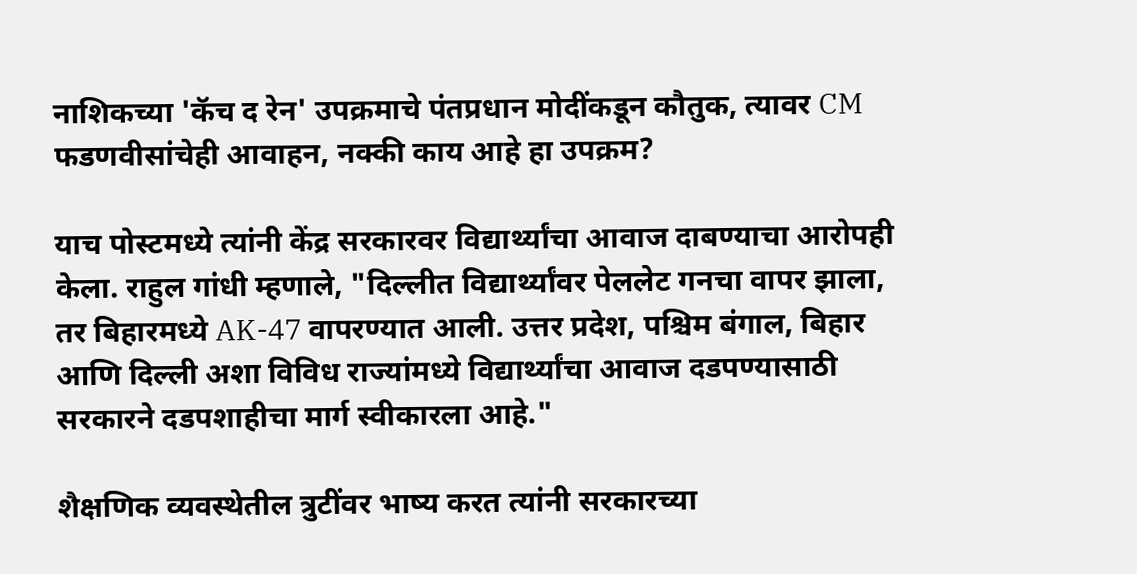नाशिकच्या 'कॅच द रेन' उपक्रमाचे पंतप्रधान मोदींकडून कौतुक, त्यावर CM फडणवीसांचेही आवाहन, नक्की काय आहे हा उपक्रम?

याच पोस्टमध्ये त्यांनी केंद्र सरकारवर विद्यार्थ्यांचा आवाज दाबण्याचा आरोपही केला. राहुल गांधी म्हणाले, "दिल्लीत विद्यार्थ्यांवर पेललेट गनचा वापर झाला, तर बिहारमध्ये AK-47 वापरण्यात आली. उत्तर प्रदेश, पश्चिम बंगाल, बिहार आणि दिल्ली अशा विविध राज्यांमध्ये विद्यार्थ्यांचा आवाज दडपण्यासाठी सरकारने दडपशाहीचा मार्ग स्वीकारला आहे."

शैक्षणिक व्यवस्थेतील त्रुटींवर भाष्य करत त्यांनी सरकारच्या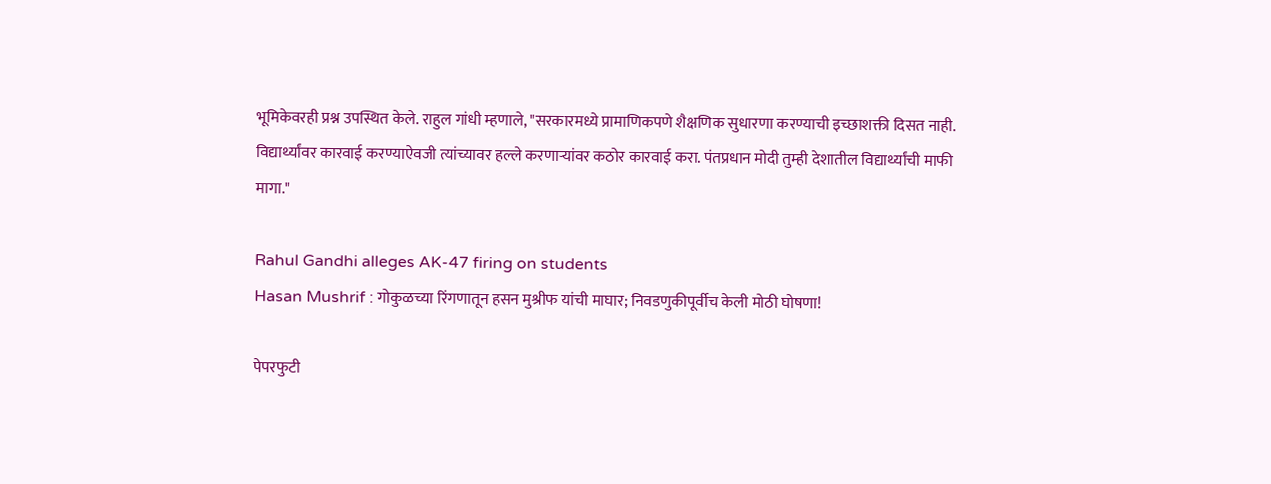भूमिकेवरही प्रश्न उपस्थित केले. राहुल गांधी म्हणाले, "सरकारमध्ये प्रामाणिकपणे शैक्षणिक सुधारणा करण्याची इच्छाशक्ती दिसत नाही. विद्यार्थ्यांवर कारवाई करण्याऐवजी त्यांच्यावर हल्ले करणाऱ्यांवर कठोर कारवाई करा. पंतप्रधान मोदी तुम्ही देशातील विद्यार्थ्यांची माफी मागा."

Rahul Gandhi alleges AK-47 firing on students
Hasan Mushrif : गोकुळच्या रिंगणातून हसन मुश्रीफ यांची माघार; निवडणुकीपूर्वीच केली मोठी घोषणा!

पेपरफुटी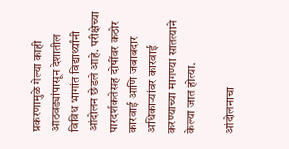प्रकरणामुळे गेल्या काही आठवड्यांपासून देशातील विविध भागांत विद्यार्थ्यांनी आंदोलन छेडले आहे. परीक्षेच्या पारदर्शकतेसह दोषींवर कठोर कारवाई आणि जबाबदार अधिकाऱ्यांवर कारवाई करण्याच्या मागण्या सातत्याने केल्या जात होत्या.

आंदोलनाचा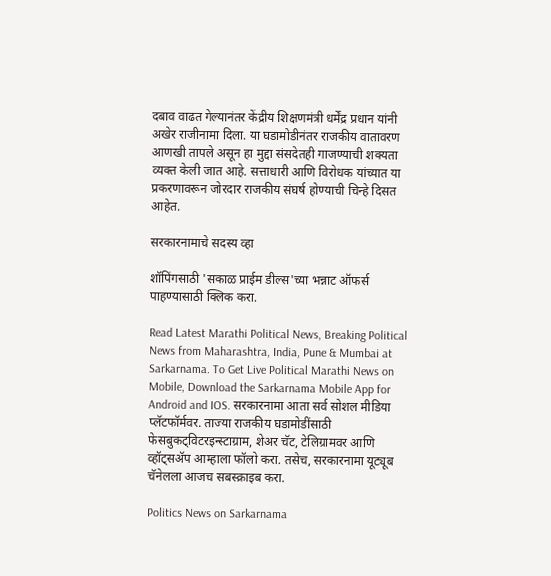दबाव वाढत गेल्यानंतर केंद्रीय शिक्षणमंत्री धर्मेंद्र प्रधान यांनी अखेर राजीनामा दिला. या घडामोडीनंतर राजकीय वातावरण आणखी तापले असून हा मुद्दा संसदेतही गाजण्याची शक्यता व्यक्त केली जात आहे. सत्ताधारी आणि विरोधक यांच्यात या प्रकरणावरून जोरदार राजकीय संघर्ष होण्याची चिन्हे दिसत आहेत.

सरकारनामाचे सदस्य व्हा

शॉपिंगसाठी 'सकाळ प्राईम डील्स'च्या भन्नाट ऑफर्स पाहण्यासाठी क्लिक करा.

Read Latest Marathi Political News, Breaking Political News from Maharashtra, India, Pune & Mumbai at Sarkarnama. To Get Live Political Marathi News on Mobile, Download the Sarkarnama Mobile App for Android and IOS. सरकारनामा आता सर्व सोशल मीडिया प्लॅटफॉर्मवर. ताज्या राजकीय घडामोडींसाठी फेसबुकट्विटरइन्स्टाग्राम, शेअर चॅट, टेलिग्रामवर आणि व्हॉट्सॲप आम्हाला फॉलो करा. तसेच, सरकारनामा यूट्यूब चॅनेलला आजच सबस्क्राइब करा.

Politics News on Sarkarnama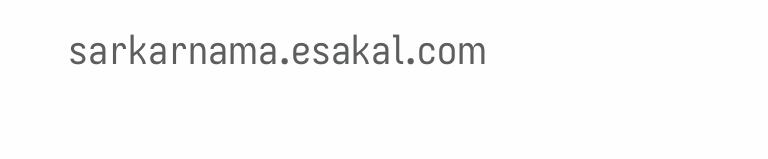sarkarnama.esakal.com